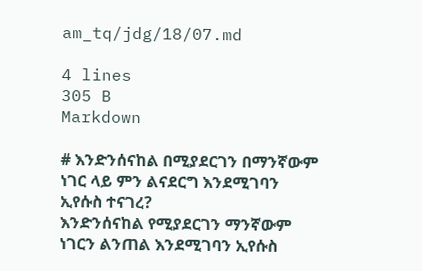am_tq/jdg/18/07.md

4 lines
305 B
Markdown

# እንድንሰናከል በሚያደርገን በማንኛውም ነገር ላይ ምን ልናደርግ እንደሚገባን ኢየሱስ ተናገረ?
እንድንሰናከል የሚያደርገን ማንኛውም ነገርን ልንጠል እንደሚገባን ኢየሱስ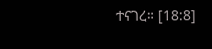ተናገረ። [18:8]